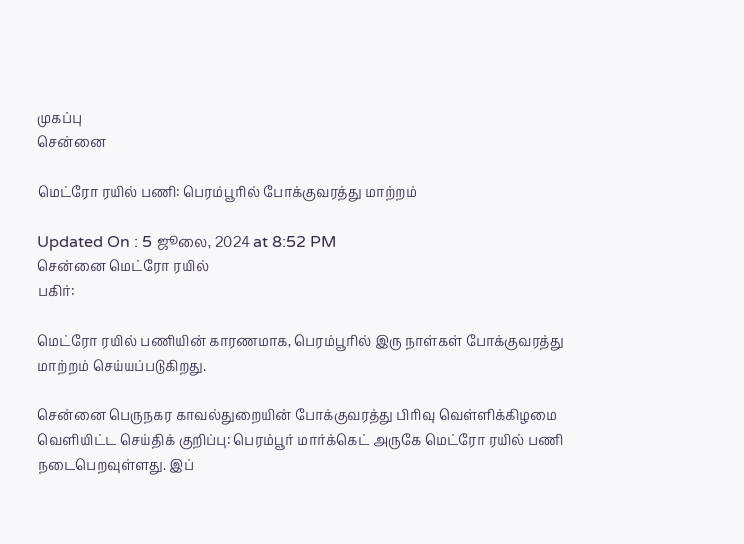முகப்பு
சென்னை

மெட்ரோ ரயில் பணி: பெரம்பூரில் போக்குவரத்து மாற்றம்

Updated On : 5 ஜூலை, 2024 at 8:52 PM
சென்னை மெட்ரோ ரயில்
பகிர்:

மெட்ரோ ரயில் பணியின் காரணமாக, பெரம்பூரில் இரு நாள்கள் போக்குவரத்து மாற்றம் செய்யப்படுகிறது.

சென்னை பெருநகர காவல்துறையின் போக்குவரத்து பிரிவு வெள்ளிக்கிழமை வெளியிட்ட செய்திக் குறிப்பு: பெரம்பூர் மார்க்கெட் அருகே மெட்ரோ ரயில் பணி நடைபெறவுள்ளது. இப்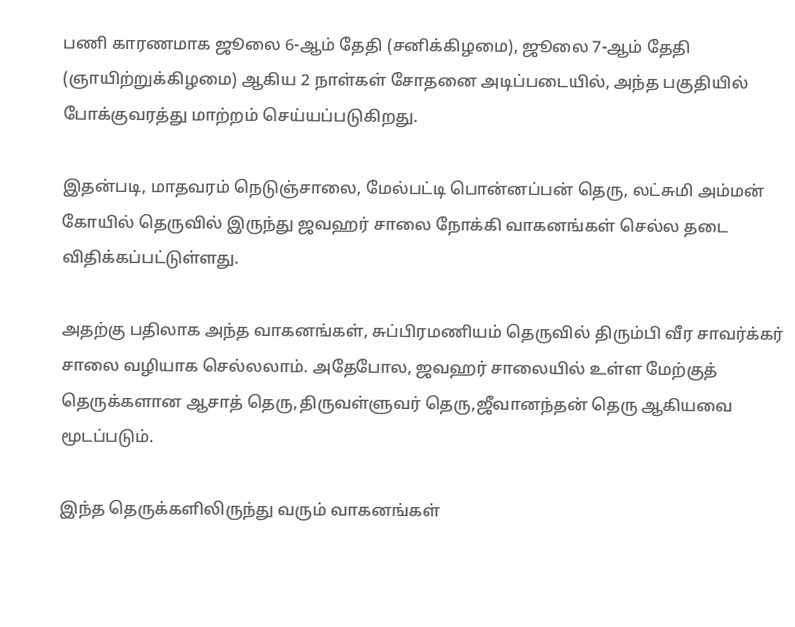பணி காரணமாக ஜூலை 6-ஆம் தேதி (சனிக்கிழமை), ஜூலை 7-ஆம் தேதி (ஞாயிற்றுக்கிழமை) ஆகிய 2 நாள்கள் சோதனை அடிப்படையில், அந்த பகுதியில் போக்குவரத்து மாற்றம் செய்யப்படுகிறது.

இதன்படி, மாதவரம் நெடுஞ்சாலை, மேல்பட்டி பொன்னப்பன் தெரு, லட்சுமி அம்மன் கோயில் தெருவில் இருந்து ஜவஹர் சாலை நோக்கி வாகனங்கள் செல்ல தடை விதிக்கப்பட்டுள்ளது.

அதற்கு பதிலாக அந்த வாகனங்கள், சுப்பிரமணியம் தெருவில் திரும்பி வீர சாவர்க்கர் சாலை வழியாக செல்லலாம். அதேபோல, ஜவஹர் சாலையில் உள்ள மேற்குத் தெருக்களான ஆசாத் தெரு,திருவள்ளுவர் தெரு,ஜீவானந்தன் தெரு ஆகியவை மூடப்படும்.

இந்த தெருக்களிலிருந்து வரும் வாகனங்கள்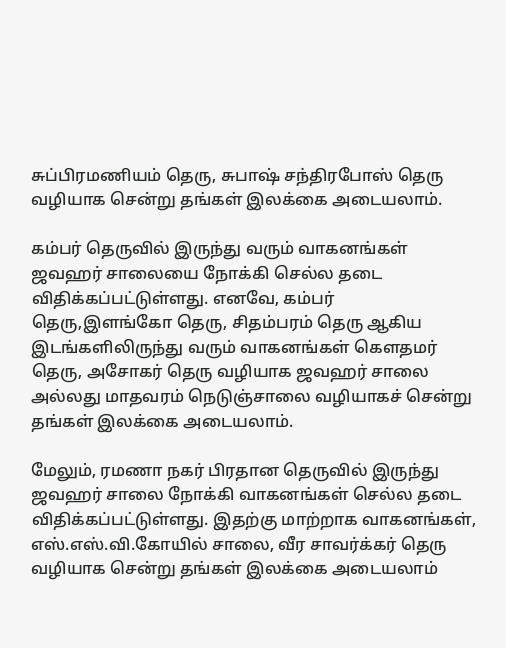சுப்பிரமணியம் தெரு, சுபாஷ் சந்திரபோஸ் தெரு வழியாக சென்று தங்கள் இலக்கை அடையலாம்.

கம்பர் தெருவில் இருந்து வரும் வாகனங்கள் ஜவஹர் சாலையை நோக்கி செல்ல தடை விதிக்கப்பட்டுள்ளது. எனவே, கம்பர் தெரு,இளங்கோ தெரு, சிதம்பரம் தெரு ஆகிய இடங்களிலிருந்து வரும் வாகனங்கள் கெளதமர் தெரு, அசோகர் தெரு வழியாக ஜவஹர் சாலை அல்லது மாதவரம் நெடுஞ்சாலை வழியாகச் சென்று தங்கள் இலக்கை அடையலாம்.

மேலும், ரமணா நகர் பிரதான தெருவில் இருந்து ஜவஹர் சாலை நோக்கி வாகனங்கள் செல்ல தடை விதிக்கப்பட்டுள்ளது. இதற்கு மாற்றாக வாகனங்கள், எஸ்.எஸ்.வி.கோயில் சாலை, வீர சாவர்க்கர் தெரு வழியாக சென்று தங்கள் இலக்கை அடையலாம்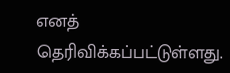எனத் தெரிவிக்கப்பட்டுள்ளது.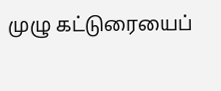முழு கட்டுரையைப்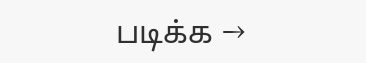படிக்க →